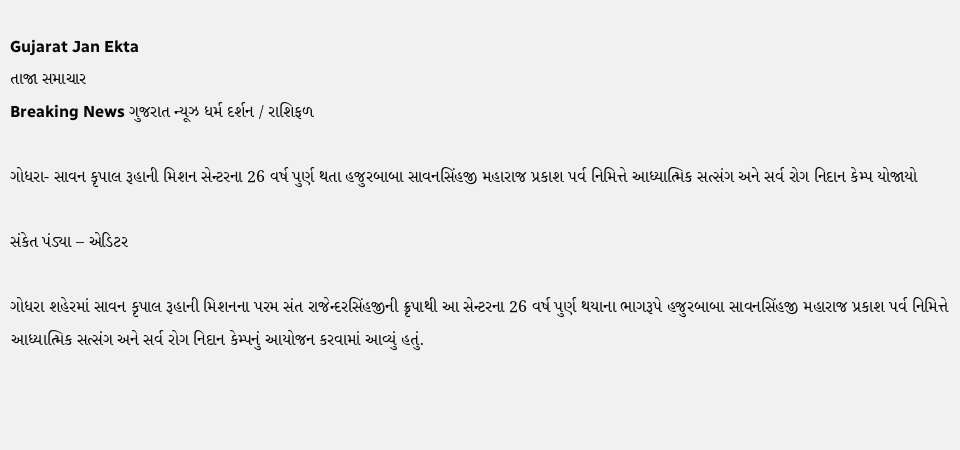Gujarat Jan Ekta
તાજા સમાચાર
Breaking News ગુજરાત ન્યૂઝ ધર્મ દર્શન / રાશિફળ

ગોધરા- સાવન કૃપાલ રૂહાની મિશન સેન્ટરના 26 વર્ષ પુર્ણ થતા હજુરબાબા સાવનસિંહજી મહારાજ પ્રકાશ પર્વ નિમિત્તે આધ્યાત્મિક સત્સંગ અને સર્વ રોગ નિદાન કેમ્પ યોજાયો

સંકેત પંડ્યા – એડિટર

ગોધરા શહેરમાં સાવન કૃપાલ રૂહાની મિશનના પરમ સંત રાજેન્દરસિંહજીની ક્રૃપાથી આ સેન્ટરના 26 વર્ષ પુર્ણ થયાના ભાગરૂપે હજુરબાબા સાવનસિંહજી મહારાજ પ્રકાશ પર્વ નિમિત્તે આધ્યાત્મિક સત્સંગ અને સર્વ રોગ નિદાન કેમ્પનું આયોજન કરવામાં આવ્યું હતું.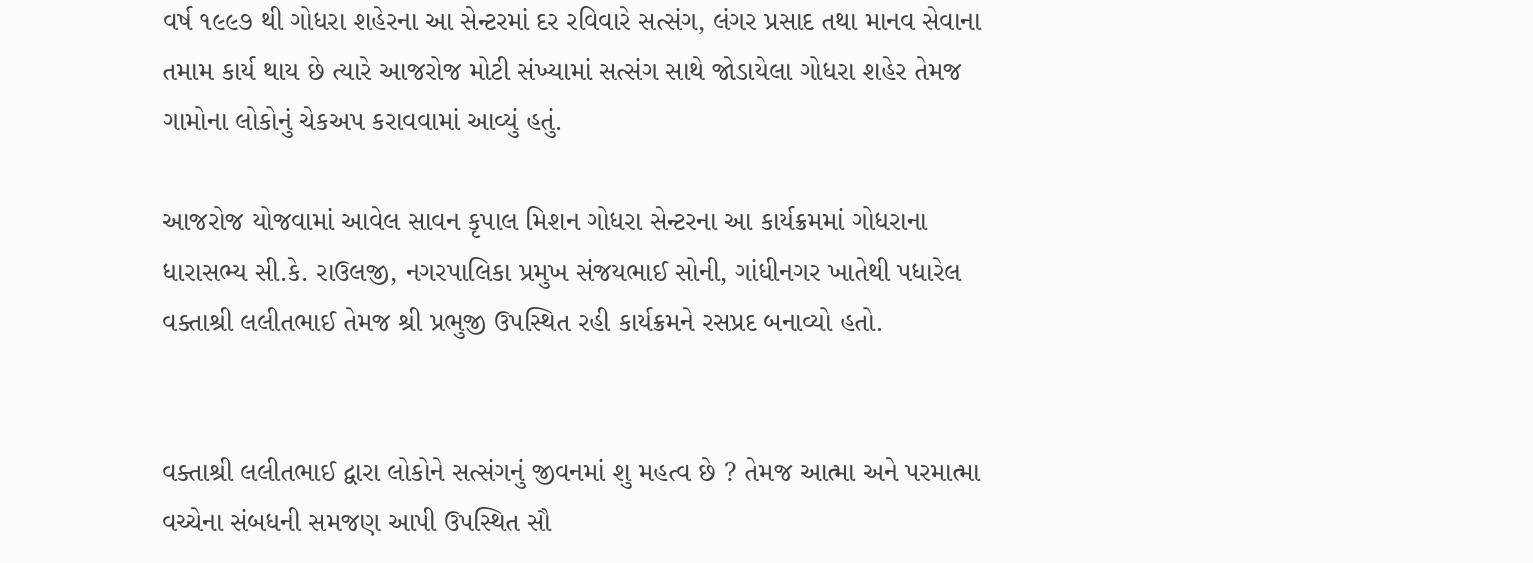વર્ષ ૧૯૯૭ થી ગોધરા શહેરના આ સેન્ટરમાં દર રવિવારે સત્સંગ, લંગર પ્રસાદ તથા માનવ સેવાના તમામ કાર્ય થાય છે ત્યારે આજરોજ મોટી સંખ્યામાં સત્સંગ સાથે જોડાયેલા ગોધરા શહેર તેમજ ગામોના લોકોનું ચેકઅપ કરાવવામાં આવ્યું હતું.

આજરોજ યોજવામાં આવેલ સાવન કૃપાલ મિશન ગોધરા સેન્ટરના આ કાર્યક્રમમાં ગોધરાના ધારાસભ્ય સી.કે. રાઉલજી, નગરપાલિકા પ્રમુખ સંજયભાઈ સોની, ગાંધીનગર ખાતેથી પધારેલ વક્તાશ્રી લલીતભાઈ તેમજ શ્રી પ્રભુજી ઉપસ્થિત રહી કાર્યક્રમને રસપ્રદ બનાવ્યો હતો.


વક્તાશ્રી લલીતભાઈ દ્વારા લોકોને સત્સંગનું જીવનમાં શુ મહત્વ છે ? તેમજ આત્મા અને પરમાત્મા વચ્ચેના સંબધની સમજણ આપી ઉપસ્થિત સૌ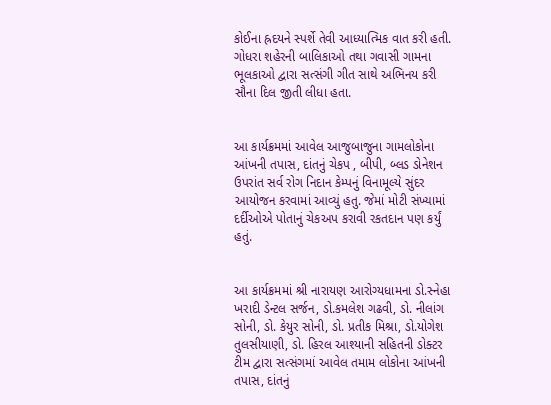કોઈના હ્રદયને સ્પર્શે તેવી આધ્યાત્મિક વાત કરી હતી. ગોધરા શહેરની બાલિકાઓ તથા ગવાસી ગામના ભૂલકાઓ દ્વારા સત્સંગી ગીત સાથે અભિનય કરી સૌના દિલ જીતી લીધા હતા.


આ કાર્યક્રમમાં આવેલ આજુબાજુના ગામલોકોના આંખની તપાસ, દાંતનું ચેકપ , બીપી, બ્લડ ડોનેશન ઉપરાંત સર્વ રોગ નિદાન કેમ્પનું વિનામૂલ્યે સુંદર આયોજન કરવામાં આવ્યું હતુ. જેમાં મોટી સંખ્યામાં દર્દીઓએ પોતાનું ચેકઅપ કરાવી રકતદાન પણ કર્યું હતું.


આ કાર્યક્રમમાં શ્રી નારાયણ આરોગ્યધામના ડો.સ્નેહા ખરાદી ડેન્ટલ સર્જન, ડો.કમલેશ ગઢવી, ડો. નીલાંગ સોની, ડો. કેયુર સોની, ડો. પ્રતીક મિશ્રા, ડો.યોગેશ તુલસીયાણી, ડો. હિરલ આશ્યાની સહિતની ડોક્ટર ટીમ દ્વારા સત્સંગમાં આવેલ તમામ લોકોના આંખની તપાસ, દાંતનું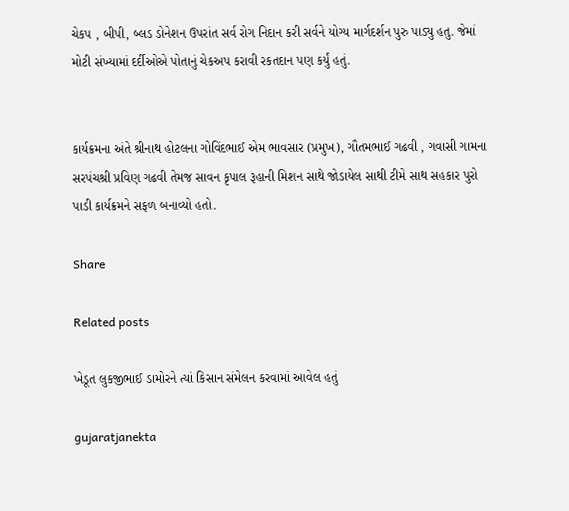ચેકપ , બીપી, બ્લડ ડોનેશન ઉપરાંત સર્વ રોગ નિદાન કરી સર્વને યોગ્ય માર્ગદર્શન પુરુ પાડ્યુ હતુ. જેમાં મોટી સંખ્યામાં દર્દીઓએ પોતાનું ચેકઅપ કરાવી રકતદાન પણ કર્યું હતું.


કાર્યક્રમના અંતે શ્રીનાથ હોટલના ગોવિંદભાઈ એમ ભાવસાર (પ્રમુખ), ગૌતમભાઈ ગઢવી , ગવાસી ગામના સરપંચશ્રી પ્રવિણ ગઢવી તેમજ સાવન કૃપાલ રૂહાની મિશન સાથે જોડાયેલ સાથી ટીમે સાથ સહકાર પુરો પાડી કાર્યક્રમને સફળ બનાવ્યો હતો.

Share

Related posts

ખેડૂત લુકજીભાઈ ડામોરને ત્યાં કિસાન સંમેલન કરવામાં આવેલ હતું

gujaratjanekta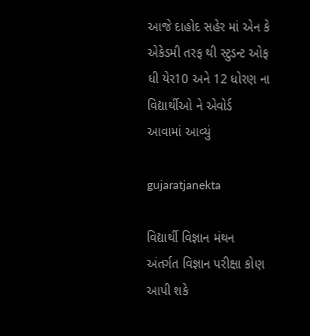આજે દાહોદ સહેર માં એન કે એકેડમી તરફ થી સ્ટુડન્ટ ઓફ ધી યેર10 અને 12 ધોરણ ના વિદ્યાર્થીઓ ને એવોર્ડ આવામાં આવ્યું

gujaratjanekta

વિદ્યાર્થી વિજ્ઞાન મંથન અંતર્ગત વિજ્ઞાન પરીક્ષા કોણ આપી શકે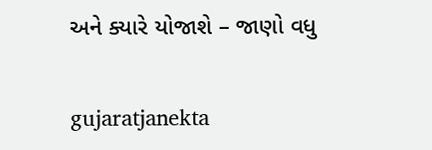અને ક્યારે યોજાશે – જાણો વધુ

gujaratjanekta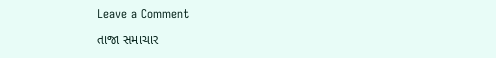Leave a Comment

તાજા સમાચાર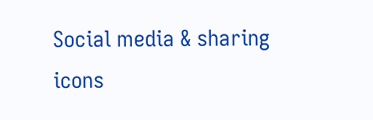Social media & sharing icons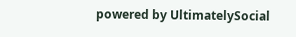powered by UltimatelySocial